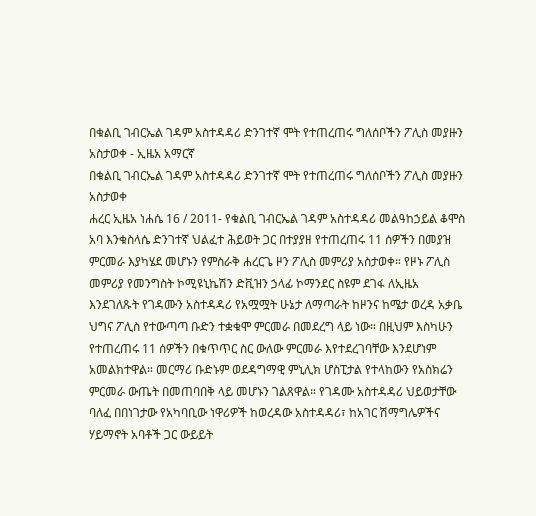በቁልቢ ገብርኤል ገዳም አስተዳዳሪ ድንገተኛ ሞት የተጠረጠሩ ግለሰቦችን ፖሊስ መያዙን አስታወቀ - ኢዜአ አማርኛ
በቁልቢ ገብርኤል ገዳም አስተዳዳሪ ድንገተኛ ሞት የተጠረጠሩ ግለሰቦችን ፖሊስ መያዙን አስታወቀ
ሐረር ኢዜአ ነሐሴ 16 / 2011- የቁልቢ ገብርኤል ገዳም አስተዳዳሪ መልዓከኃይል ቆሞስ አባ እንቁስላሴ ድንገተኛ ህልፈተ ሕይወት ጋር በተያያዘ የተጠረጠሩ 11 ሰዎችን በመያዝ ምርመራ እያካሄደ መሆኑን የምስራቅ ሐረርጌ ዞን ፖሊስ መምሪያ አስታወቀ። የዞኑ ፖሊስ መምሪያ የመንግስት ኮሚዩኒኬሽን ድቪዝን ኃላፊ ኮማንደር ስዩም ደገፋ ለኢዜአ እንደገለጹት የገዳሙን አስተዳዳሪ የአሟሟት ሁኔታ ለማጣራት ከዞንና ከሜታ ወረዳ አቃቤ ህግና ፖሊስ የተውጣጣ ቡድን ተቋቁሞ ምርመራ በመደረግ ላይ ነው። በዚህም እስካሁን የተጠረጠሩ 11 ሰዎችን በቁጥጥር ስር ውለው ምርመራ እየተደረገባቸው እንደሆነም አመልክተዋል። መርማሪ ቡድኑም ወደዳግማዊ ምኒሊክ ሆስፒታል የተላከውን የአስክሬን ምርመራ ውጤት በመጠባበቅ ላይ መሆኑን ገልጸዋል። የገዳሙ አስተዳዳሪ ህይወታቸው ባለፈ በበነገታው የአካባቢው ነዋሪዎች ከወረዳው አስተዳዳሪ፣ ከአገር ሽማግሌዎችና ሃይማኖት አባቶች ጋር ውይይት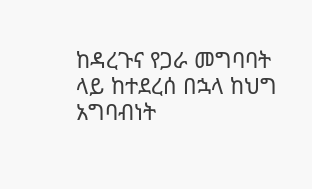ከዳረጉና የጋራ መግባባት ላይ ከተደረሰ በኋላ ከህግ አግባብነት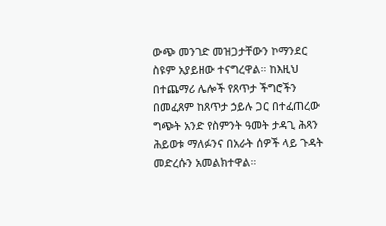ውጭ መንገድ መዝጋታቸውን ኮማንደር ስዩም አያይዘው ተናግረዋል። ከእዚህ በተጨማሪ ሌሎች የጸጥታ ችግሮችን በመፈጸም ከጸጥታ ኃይሉ ጋር በተፈጠረው ግጭት አንድ የስምንት ዓመት ታዳጊ ሕጻን ሕይወቱ ማለፉንና በአራት ሰዎች ላይ ጉዳት መድረሱን አመልክተዋል።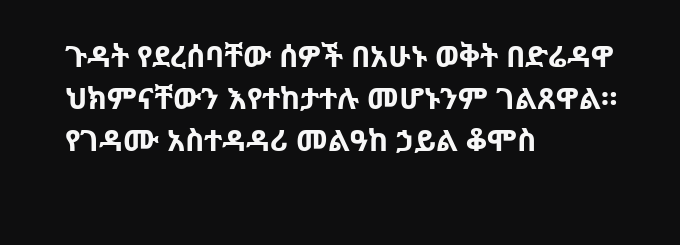ጉዳት የደረሰባቸው ሰዎች በአሁኑ ወቅት በድሬዳዋ ህክምናቸውን እየተከታተሉ መሆኑንም ገልጸዋል። የገዳሙ አስተዳዳሪ መልዓከ ኃይል ቆሞስ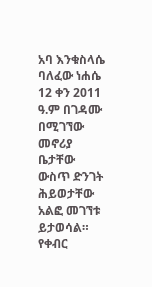አባ እንቁስላሴ ባለፈው ነሐሴ 12 ቀን 2011 ዓ.ም በገዳሙ በሚገኘው መኖሪያ ቤታቸው ውስጥ ድንገት ሕይወታቸው አልፎ መገኘቱ ይታወሳል። የቀብር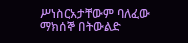ሥነስርአታቸውም ባለፈው ማክሰኞ በትውልድ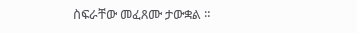ስፍራቸው መፈጸሙ ታውቋል ።